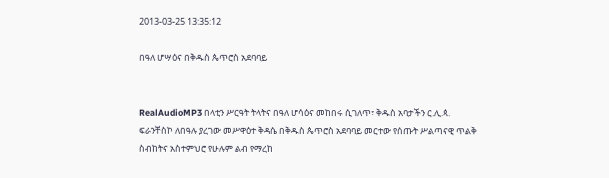2013-03-25 13:35:12

በዓለ ሆሣዕና በቅዱስ ጴጥሮስ አደባባይ


RealAudioMP3 በላቲን ሥርዓት ትላትና በዓለ ሆሳዕና መከበሩ ሲገለጥ፣ ቅዱስ አባታችን ር.ሊ.ጳ. ፍራንቸስኮ ለበዓሉ ያረገው መሥዋዕተ ቅዳሴ በቅዱስ ጴጥሮስ አደባባይ መርተው የሰጡት ሥልጣናዊ ጥልቅ ስብከትና አስተምህሮ የሁሉም ልብ የማረከ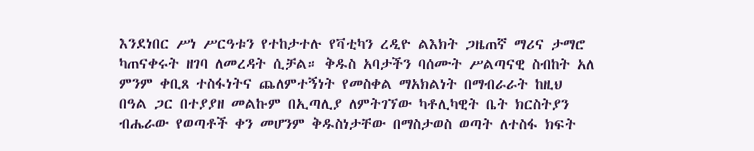እንደነበር ሥነ ሥርዓቱን የተከታተሉ የቫቲካን ረዲዮ ልእክት ጋዜጠኛ ማሪና ታማሮ ካጠናቀሩት ዘገባ ለመረዳት ሲቻል። ቅዱስ አባታችን ባሰሙት ሥልጣናዊ ስብከት አለ ምንም ቀቢጸ ተስፋነትና ጨለምተኝነት የመስቀል ማአክልነት በማብራራት ከዚህ በዓል ጋር በተያያዘ መልኩም በኢጣሊያ ለምትገኘው ካቶሊካዊት ቤት ክርስትያን ብሔራው የወጣቶች ቀን መሆንም ቅዱስነታቸው በማስታወስ ወጣት ለተስፋ ክፍት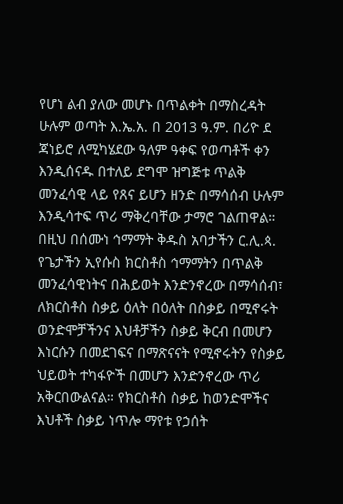የሆነ ልብ ያለው መሆኑ በጥልቀት በማስረዳት ሁሉም ወጣት እ.ኤ.አ. በ 2013 ዓ.ም. በሪዮ ደ ጃነይሮ ለሚካሄደው ዓለም ዓቀፍ የወጣቶች ቀን እንዲሰናዱ በተለይ ደግሞ ዝግጅቱ ጥልቅ መንፈሳዊ ላይ የጸና ይሆን ዘንድ በማሳሰብ ሁሉም እንዲሳተፍ ጥሪ ማቅረባቸው ታማሮ ገልጠዋል።
በዚህ በሰሙነ ኅማማት ቅዱስ አባታችን ር.ሊ.ጳ. የጌታችን ኢየሱስ ክርስቶስ ኅማማትን በጥልቅ መንፈሳዊነትና በሕይወት እንድንኖረው በማሳሰብ፣ ለክርስቶስ ስቃይ ዕለት በዕለት በስቃይ በሚኖሩት ወንድሞቻችንና እህቶቻችን ስቃይ ቅርብ በመሆን እነርሱን በመደገፍና በማጽናናት የሚኖሩትን የስቃይ ህይወት ተካፋዮች በመሆን እንድንኖረው ጥሪ አቅርበውልናል። የክርስቶስ ስቃይ ከወንድሞችና እህቶች ስቃይ ነጥሎ ማየቱ የኃሰት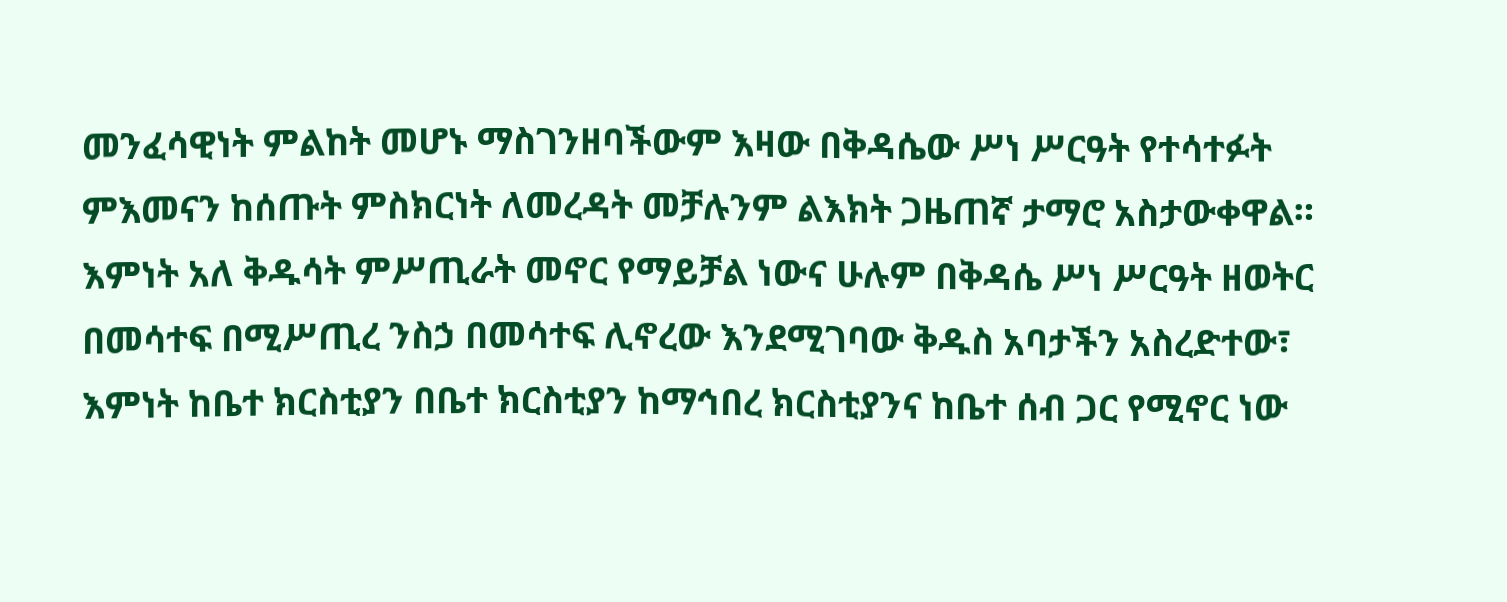መንፈሳዊነት ምልከት መሆኑ ማስገንዘባችውም እዛው በቅዳሴው ሥነ ሥርዓት የተሳተፉት ምእመናን ከሰጡት ምስክርነት ለመረዳት መቻሉንም ልእክት ጋዜጠኛ ታማሮ አስታውቀዋል።
እምነት አለ ቅዱሳት ምሥጢራት መኖር የማይቻል ነውና ሁሉም በቅዳሴ ሥነ ሥርዓት ዘወትር በመሳተፍ በሚሥጢረ ንስኃ በመሳተፍ ሊኖረው እንደሚገባው ቅዱስ አባታችን አስረድተው፣ እምነት ከቤተ ክርስቲያን በቤተ ክርስቲያን ከማኅበረ ክርስቲያንና ከቤተ ሰብ ጋር የሚኖር ነው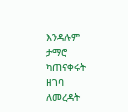እንዳሉም ታማሮ ካጠናቀሩት ዘገባ ለመረዳት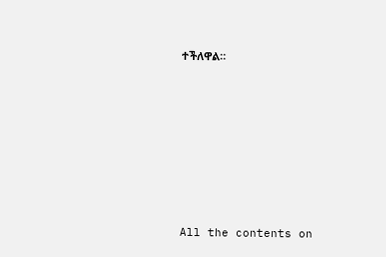ተችለዋል።







All the contents on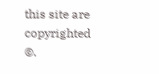this site are copyrighted ©.